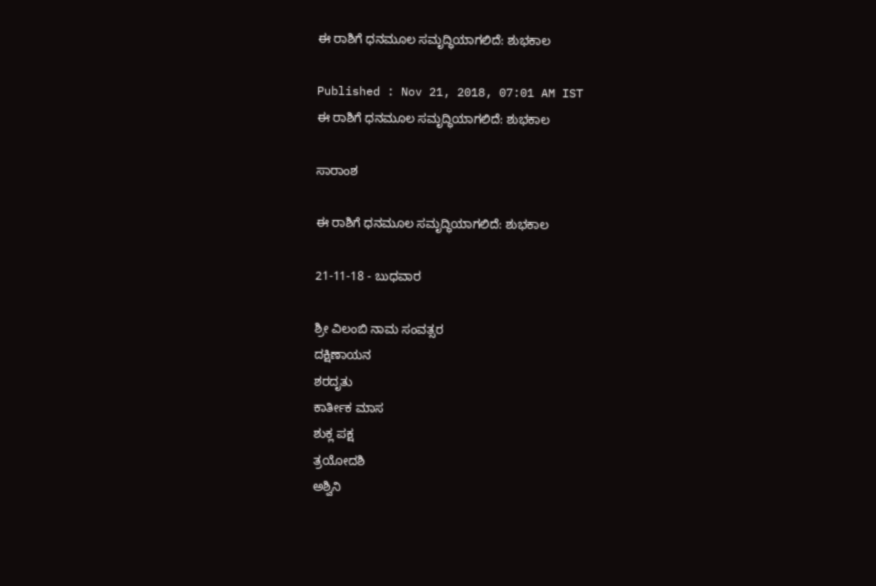ಈ ರಾಶಿಗೆ ಧನಮೂಲ ಸಮೃದ್ಧಿಯಾಗಲಿದೆ: ಶುಭಕಾಲ

Published : Nov 21, 2018, 07:01 AM IST
ಈ ರಾಶಿಗೆ ಧನಮೂಲ ಸಮೃದ್ಧಿಯಾಗಲಿದೆ: ಶುಭಕಾಲ

ಸಾರಾಂಶ

ಈ ರಾಶಿಗೆ ಧನಮೂಲ ಸಮೃದ್ಧಿಯಾಗಲಿದೆ: ಶುಭಕಾಲ

21-11-18 - ಬುಧವಾರ

ಶ್ರೀ ವಿಲಂಬಿ ನಾಮ ಸಂವತ್ಸರ
ದಕ್ಷಿಣಾಯನ
ಶರದೃತು
ಕಾರ್ತೀಕ ಮಾಸ
ಶುಕ್ಲ ಪಕ್ಷ
ತ್ರಯೋದಶಿ
ಅಶ್ವಿನಿ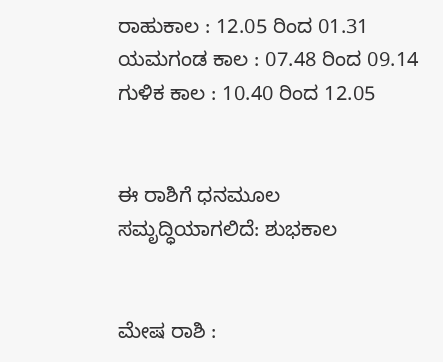ರಾಹುಕಾಲ : 12.05 ರಿಂದ 01.31
ಯಮಗಂಡ ಕಾಲ : 07.48 ರಿಂದ 09.14
ಗುಳಿಕ ಕಾಲ : 10.40 ರಿಂದ 12.05


ಈ ರಾಶಿಗೆ ಧನಮೂಲ ಸಮೃದ್ಧಿಯಾಗಲಿದೆ: ಶುಭಕಾಲ


ಮೇಷ ರಾಶಿ :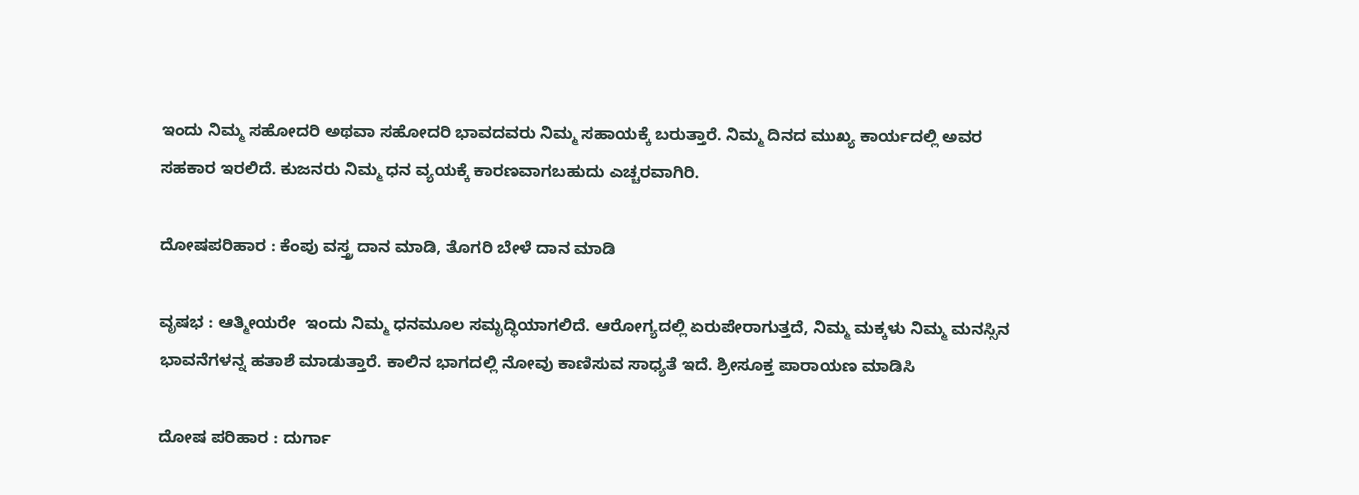ಇಂದು ನಿಮ್ಮ ಸಹೋದರಿ ಅಥವಾ ಸಹೋದರಿ ಭಾವದವರು ನಿಮ್ಮ ಸಹಾಯಕ್ಕೆ ಬರುತ್ತಾರೆ. ನಿಮ್ಮ ದಿನದ ಮುಖ್ಯ ಕಾರ್ಯದಲ್ಲಿ ಅವರ ಸಹಕಾರ ಇರಲಿದೆ. ಕುಜನರು ನಿಮ್ಮ ಧನ ವ್ಯಯಕ್ಕೆ ಕಾರಣವಾಗಬಹುದು ಎಚ್ಚರವಾಗಿರಿ.

ದೋಷಪರಿಹಾರ : ಕೆಂಪು ವಸ್ತ್ರ ದಾನ ಮಾಡಿ, ತೊಗರಿ ಬೇಳೆ ದಾನ ಮಾಡಿ

ವೃಷಭ : ಆತ್ಮೀಯರೇ  ಇಂದು ನಿಮ್ಮ ಧನಮೂಲ ಸಮೃದ್ಧಿಯಾಗಲಿದೆ. ಆರೋಗ್ಯದಲ್ಲಿ ಏರುಪೇರಾಗುತ್ತದೆ, ನಿಮ್ಮ ಮಕ್ಕಳು ನಿಮ್ಮ ಮನಸ್ಸಿನ ಭಾವನೆಗಳನ್ನ ಹತಾಶೆ ಮಾಡುತ್ತಾರೆ. ಕಾಲಿನ ಭಾಗದಲ್ಲಿ ನೋವು ಕಾಣಿಸುವ ಸಾಧ್ಯತೆ ಇದೆ. ಶ್ರೀಸೂಕ್ತ ಪಾರಾಯಣ ಮಾಡಿಸಿ

ದೋಷ ಪರಿಹಾರ : ದುರ್ಗಾ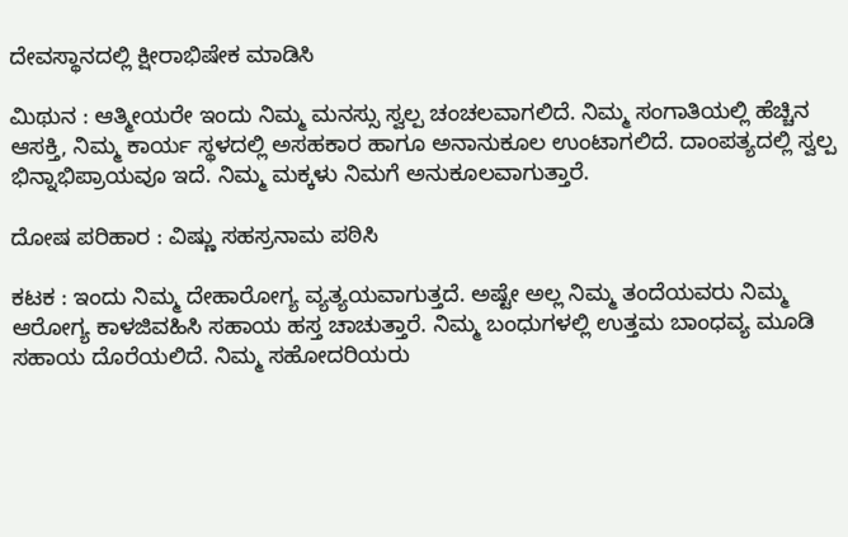ದೇವಸ್ಥಾನದಲ್ಲಿ ಕ್ಷೀರಾಭಿಷೇಕ ಮಾಡಿಸಿ

ಮಿಥುನ : ಆತ್ಮೀಯರೇ ಇಂದು ನಿಮ್ಮ ಮನಸ್ಸು ಸ್ವಲ್ಪ ಚಂಚಲವಾಗಲಿದೆ. ನಿಮ್ಮ ಸಂಗಾತಿಯಲ್ಲಿ ಹೆಚ್ಚಿನ ಆಸಕ್ತಿ, ನಿಮ್ಮ ಕಾರ್ಯ ಸ್ಥಳದಲ್ಲಿ ಅಸಹಕಾರ ಹಾಗೂ ಅನಾನುಕೂಲ ಉಂಟಾಗಲಿದೆ. ದಾಂಪತ್ಯದಲ್ಲಿ ಸ್ವಲ್ಪ ಭಿನ್ನಾಭಿಪ್ರಾಯವೂ ಇದೆ. ನಿಮ್ಮ ಮಕ್ಕಳು ನಿಮಗೆ ಅನುಕೂಲವಾಗುತ್ತಾರೆ.

ದೋಷ ಪರಿಹಾರ : ವಿಷ್ಣು ಸಹಸ್ರನಾಮ ಪಠಿಸಿ

ಕಟಕ : ಇಂದು ನಿಮ್ಮ ದೇಹಾರೋಗ್ಯ ವ್ಯತ್ಯಯವಾಗುತ್ತದೆ. ಅಷ್ಟೇ ಅಲ್ಲ ನಿಮ್ಮ ತಂದೆಯವರು ನಿಮ್ಮ ಆರೋಗ್ಯ ಕಾಳಜಿವಹಿಸಿ ಸಹಾಯ ಹಸ್ತ ಚಾಚುತ್ತಾರೆ. ನಿಮ್ಮ ಬಂಧುಗಳಲ್ಲಿ ಉತ್ತಮ ಬಾಂಧವ್ಯ ಮೂಡಿ ಸಹಾಯ ದೊರೆಯಲಿದೆ. ನಿಮ್ಮ ಸಹೋದರಿಯರು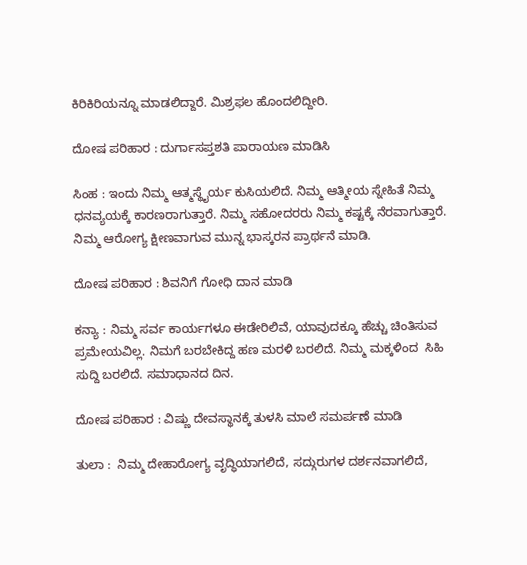ಕಿರಿಕಿರಿಯನ್ನೂ ಮಾಡಲಿದ್ದಾರೆ. ಮಿಶ್ರಫಲ ಹೊಂದಲಿದ್ದೀರಿ.

ದೋಷ ಪರಿಹಾರ : ದುರ್ಗಾಸಪ್ತಶತಿ ಪಾರಾಯಣ ಮಾಡಿಸಿ

ಸಿಂಹ : ಇಂದು ನಿಮ್ಮ ಆತ್ಮಸ್ಥೈರ್ಯ ಕುಸಿಯಲಿದೆ. ನಿಮ್ಮ ಆತ್ಮೀಯ ಸ್ನೇಹಿತೆ ನಿಮ್ಮ ಧನವ್ಯಯಕ್ಕೆ ಕಾರಣರಾಗುತ್ತಾರೆ. ನಿಮ್ಮ ಸಹೋದರರು ನಿಮ್ಮ ಕಷ್ಟಕ್ಕೆ ನೆರವಾಗುತ್ತಾರೆ. ನಿಮ್ಮ ಆರೋಗ್ಯ ಕ್ಷೀಣವಾಗುವ ಮುನ್ನ ಭಾಸ್ಕರನ ಪ್ರಾರ್ಥನೆ ಮಾಡಿ.

ದೋಷ ಪರಿಹಾರ : ಶಿವನಿಗೆ ಗೋಧಿ ದಾನ ಮಾಡಿ

ಕನ್ಯಾ : ನಿಮ್ಮ ಸರ್ವ ಕಾರ್ಯಗಳೂ ಈಡೇರಿಲಿವೆ, ಯಾವುದಕ್ಕೂ ಹೆಚ್ಚು ಚಿಂತಿಸುವ ಪ್ರಮೇಯವಿಲ್ಲ. ನಿಮಗೆ ಬರಬೇಕಿದ್ದ ಹಣ ಮರಳಿ ಬರಲಿದೆ. ನಿಮ್ಮ ಮಕ್ಕಳಿಂದ  ಸಿಹಿ ಸುದ್ದಿ ಬರಲಿದೆ. ಸಮಾಧಾನದ ದಿನ.

ದೋಷ ಪರಿಹಾರ : ವಿಷ್ಣು ದೇವಸ್ಥಾನಕ್ಕೆ ತುಳಸಿ ಮಾಲೆ ಸಮರ್ಪಣೆ ಮಾಡಿ

ತುಲಾ :  ನಿಮ್ಮ ದೇಹಾರೋಗ್ಯ ವೃದ್ಧಿಯಾಗಲಿದೆ, ಸದ್ಗುರುಗಳ ದರ್ಶನವಾಗಲಿದೆ,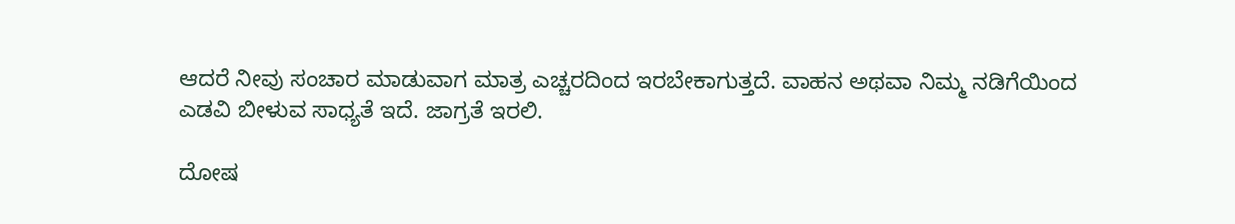ಆದರೆ ನೀವು ಸಂಚಾರ ಮಾಡುವಾಗ ಮಾತ್ರ ಎಚ್ಚರದಿಂದ ಇರಬೇಕಾಗುತ್ತದೆ. ವಾಹನ ಅಥವಾ ನಿಮ್ಮ ನಡಿಗೆಯಿಂದ ಎಡವಿ ಬೀಳುವ ಸಾಧ್ಯತೆ ಇದೆ. ಜಾಗ್ರತೆ ಇರಲಿ.

ದೋಷ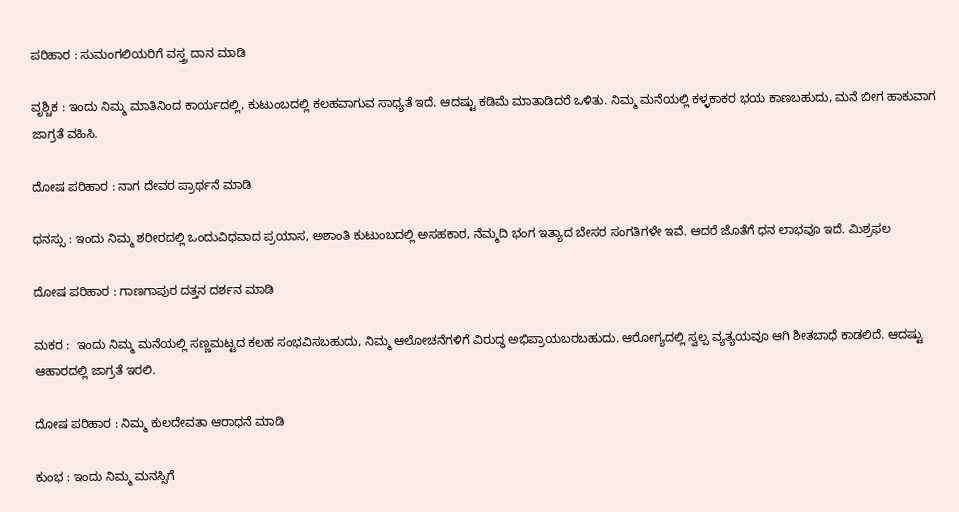ಪರಿಹಾರ : ಸುಮಂಗಲಿಯರಿಗೆ ವಸ್ತ್ರ ದಾನ ಮಾಡಿ

ವೃಶ್ಚಿಕ : ಇಂದು ನಿಮ್ಮ ಮಾತಿನಿಂದ ಕಾರ್ಯದಲ್ಲಿ, ಕುಟುಂಬದಲ್ಲಿ ಕಲಹವಾಗುವ ಸಾಧ್ಯತೆ ಇದೆ. ಆದಷ್ಟು ಕಡಿಮೆ ಮಾತಾಡಿದರೆ ಒಳಿತು. ನಿಮ್ಮ ಮನೆಯಲ್ಲಿ ಕಳ್ಳಕಾಕರ ಭಯ ಕಾಣಬಹುದು, ಮನೆ ಬೀಗ ಹಾಕುವಾಗ ಜಾಗ್ರತೆ ವಹಿಸಿ.

ದೋಷ ಪರಿಹಾರ : ನಾಗ ದೇವರ ಪ್ರಾರ್ಥನೆ ಮಾಡಿ

ಧನಸ್ಸು : ಇಂದು ನಿಮ್ಮ ಶರೀರದಲ್ಲಿ ಒಂದುವಿಧವಾದ ಪ್ರಯಾಸ, ಅಶಾಂತಿ ಕುಟುಂಬದಲ್ಲಿ ಅಸಹಕಾರ, ನೆಮ್ಮದಿ ಭಂಗ ಇತ್ಯಾದ ಬೇಸರ ಸಂಗತಿಗಳೇ ಇವೆ. ಆದರೆ ಜೊತೆಗೆ ಧನ ಲಾಭವೂ ಇದೆ. ಮಿಶ್ರಫಲ

ದೋಷ ಪರಿಹಾರ : ಗಾಣಗಾಪುರ ದತ್ತನ ದರ್ಶನ ಮಾಡಿ

ಮಕರ :  ಇಂದು ನಿಮ್ಮ ಮನೆಯಲ್ಲಿ ಸಣ್ಣಮಟ್ಟದ ಕಲಹ ಸಂಭವಿಸಬಹುದು, ನಿಮ್ಮ ಆಲೋಚನೆಗಳಿಗೆ ವಿರುದ್ಧ ಅಭಿಪ್ರಾಯಬರಬಹುದು. ಆರೋಗ್ಯದಲ್ಲಿ ಸ್ವಲ್ಪ ವ್ಯತ್ಯಯವೂ ಆಗಿ ಶೀತಬಾಧೆ ಕಾಡಲಿದೆ. ಆದಷ್ಟು ಆಹಾರದಲ್ಲಿ ಜಾಗ್ರತೆ ಇರಲಿ.

ದೋಷ ಪರಿಹಾರ : ನಿಮ್ಮ ಕುಲದೇವತಾ ಆರಾಧನೆ ಮಾಡಿ

ಕುಂಭ : ಇಂದು ನಿಮ್ಮ ಮನಸ್ಸಿಗೆ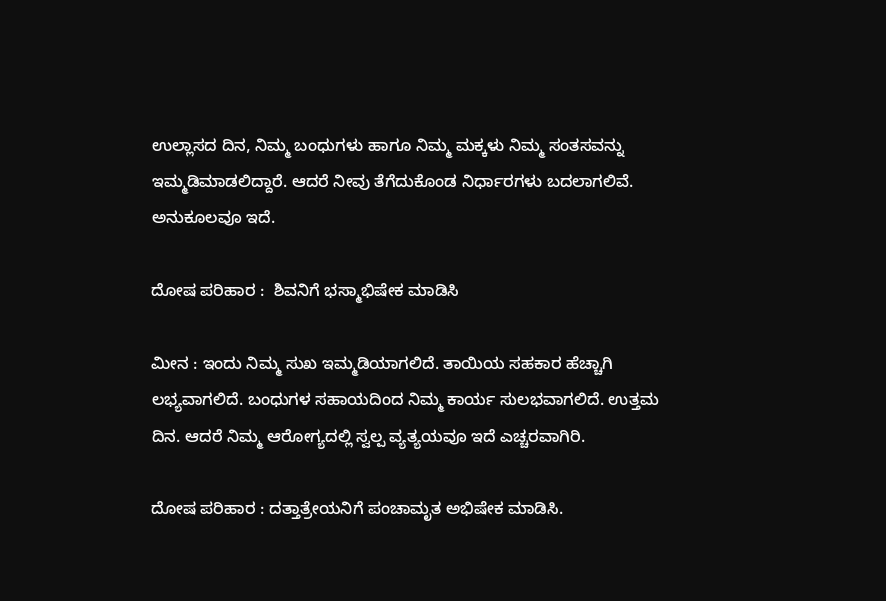ಉಲ್ಲಾಸದ ದಿನ, ನಿಮ್ಮ ಬಂಧುಗಳು ಹಾಗೂ ನಿಮ್ಮ ಮಕ್ಕಳು ನಿಮ್ಮ ಸಂತಸವನ್ನು ಇಮ್ಮಡಿಮಾಡಲಿದ್ದಾರೆ. ಆದರೆ ನೀವು ತೆಗೆದುಕೊಂಡ ನಿರ್ಧಾರಗಳು ಬದಲಾಗಲಿವೆ. ಅನುಕೂಲವೂ ಇದೆ.

ದೋಷ ಪರಿಹಾರ :  ಶಿವನಿಗೆ ಭಸ್ಮಾಭಿಷೇಕ ಮಾಡಿಸಿ

ಮೀನ : ಇಂದು ನಿಮ್ಮ ಸುಖ ಇಮ್ಮಡಿಯಾಗಲಿದೆ. ತಾಯಿಯ ಸಹಕಾರ ಹೆಚ್ಚಾಗಿ ಲಭ್ಯವಾಗಲಿದೆ. ಬಂಧುಗಳ ಸಹಾಯದಿಂದ ನಿಮ್ಮ ಕಾರ್ಯ ಸುಲಭವಾಗಲಿದೆ. ಉತ್ತಮ ದಿನ. ಆದರೆ ನಿಮ್ಮ ಆರೋಗ್ಯದಲ್ಲಿ ಸ್ವಲ್ಪ ವ್ಯತ್ಯಯವೂ ಇದೆ ಎಚ್ಚರವಾಗಿರಿ.

ದೋಷ ಪರಿಹಾರ : ದತ್ತಾತ್ರೇಯನಿಗೆ ಪಂಚಾಮೃತ ಅಭಿಷೇಕ ಮಾಡಿಸಿ.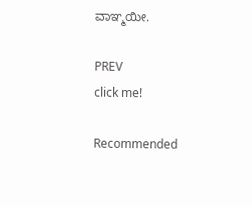ವಾಞ್ಮಯೀ.

PREV
click me!

Recommended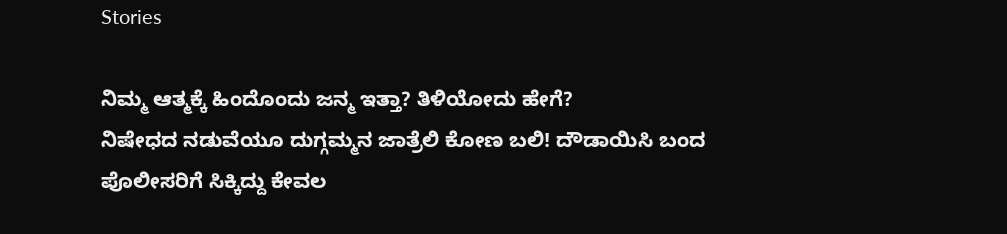Stories

ನಿಮ್ಮ ಆತ್ಮಕ್ಕೆ ಹಿಂದೊಂದು ಜನ್ಮ ಇತ್ತಾ? ತಿಳಿಯೋದು ಹೇಗೆ?
ನಿಷೇಧದ ನಡುವೆಯೂ ದುಗ್ಗಮ್ಮನ ಜಾತ್ರೆಲಿ ಕೋಣ ಬಲಿ! ದೌಡಾಯಿಸಿ ಬಂದ ಪೊಲೀಸರಿಗೆ ಸಿಕ್ಕಿದ್ದು ಕೇವಲ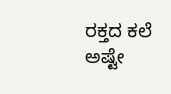ರಕ್ತದ ಕಲೆ ಅಷ್ಟೇ